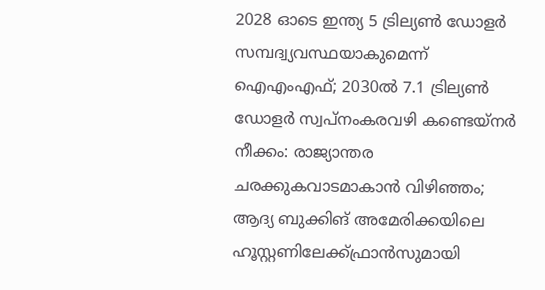2028 ഓടെ ഇന്ത്യ 5 ട്രില്യണ്‍ ഡോളര്‍ സമ്പദ്വ്യവസ്ഥയാകുമെന്ന് ഐഎംഎഫ്; 2030ല്‍ 7.1 ട്രില്യണ്‍ ഡോളര്‍ സ്വപ്നംകരവഴി കണ്ടെയ്നർ നീക്കം: രാജ്യാന്തര ചരക്കുകവാടമാകാൻ വിഴിഞ്ഞം; ആദ്യ ബുക്കിങ് അമേരിക്കയിലെ ഹൂസ്റ്റണിലേക്ക്ഫ്രാൻസുമായി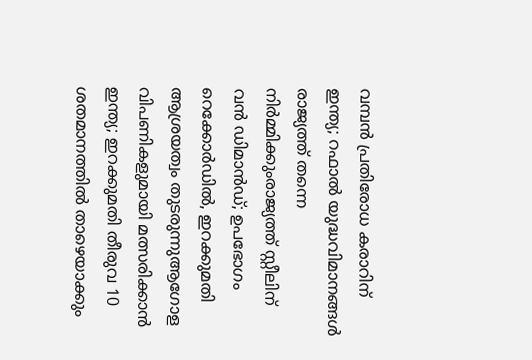വമ്പന്‍ പ്രതിരോധ കരാറിന് ഇന്ത്യ; റഫാല്‍ യുദ്ധവിമാനങ്ങള്‍ രാജ്യത്ത് തന്നെ നിര്‍മ്മിക്കുംരാജ്യത്ത് സ്റ്റീലിന് വൻ ഡിമാൻഡ്; ഉപഭോഗം റെക്കോർഡിൽ, ഇറക്കുമതി ആശ്രയത്വം തുടരുന്നുആഗോള വിപണികളുമായി മത്സരിക്കാൻ ഇന്ത്യ; ഇറക്കുമതി തീരുവ 10 ശതമാനത്തിൽ താഴെയാക്കും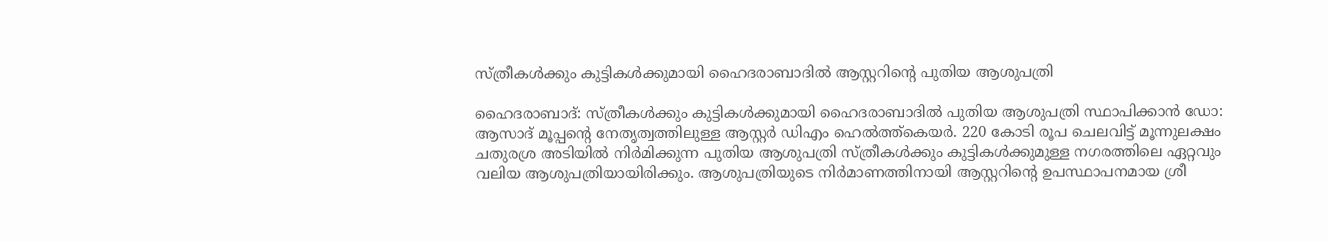സ്ത്രീകൾക്കും കുട്ടികൾക്കുമായി ഹൈദരാബാദിൽ ആസ്റ്ററിന്റെ പുതിയ ആശുപത്രി

ഹൈദരാബാദ്: സ്ത്രീകൾക്കും കുട്ടികൾക്കുമായി ഹൈദരാബാദിൽ പുതിയ ആശുപത്രി സ്ഥാപിക്കാൻ ഡോ: ആസാദ് മൂപ്പന്റെ നേതൃത്വത്തിലുള്ള ആസ്റ്റർ ഡിഎം ഹെൽത്ത്കെയർ. 220 കോടി രൂപ ചെലവിട്ട് മൂന്നുലക്ഷം ചതുരശ്ര അടിയിൽ നിർമിക്കുന്ന പുതിയ ആശുപത്രി സ്ത്രീകൾക്കും കുട്ടികൾക്കുമുള്ള നഗരത്തിലെ ഏറ്റവും വലിയ ആശുപത്രിയായിരിക്കും. ആശുപത്രിയുടെ നിർമാണത്തിനായി ആസ്റ്ററിന്റെ ഉപസ്ഥാപനമായ ശ്രീ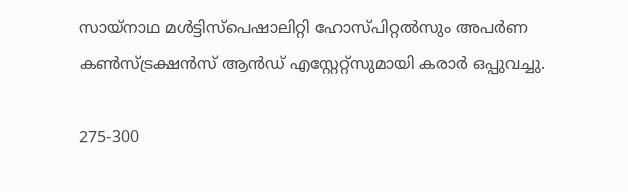സായ്നാഥ മൾട്ടിസ്പെഷാലിറ്റി ഹോസ്പിറ്റൽസും അപർണ കൺസ്ട്രക്ഷൻസ് ആൻഡ് എസ്റ്റേറ്റ്സുമായി കരാർ ഒപ്പുവച്ചു.

275-300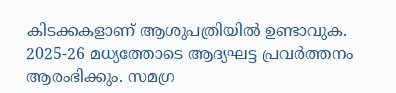കിടക്കകളാണ് ആശുപത്രിയിൽ ഉണ്ടാവുക. 2025-26 മധ്യത്തോടെ ആദ്യഘട്ട പ്രവർത്തനം ആരംഭിക്കും. സമഗ്ര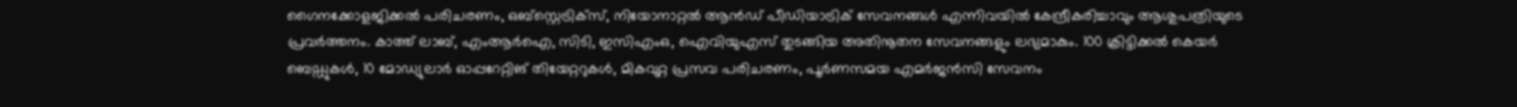ഗൈനക്കോളജിക്കൽ പരിചരണം, ഒബ്സ്റ്റെട്രിക്സ്, നിയോനാറ്റൽ ആൻഡ് പീഡിയാട്രിക് സേവനങ്ങൾ എന്നിവയിൽ കേന്ദ്രീകരിച്ചാവും ആശുപത്രിയുടെ പ്രവർത്തനം. കാത്ത് ലാബ്, എംആർഐ, സിടി, ഇസിഎംഒ, ഐവിയുഎസ് തുടങ്ങിയ അതിനൂതന സേവനങ്ങളും ലഭ്യമാകും. 100 ക്രിട്ടിക്കൽ കെയർ ബെഡ്ഡുകൾ, 10 മോഡ്യുലാർ ഓപ്പറേറ്റിങ് തിയേറ്ററുകൾ, മികവുറ്റ പ്രസവ പരിചരണം, പൂർണസമയ എമർജൻസി സേവനം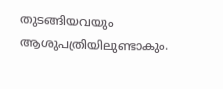തുടങ്ങിയവയും ആശുപത്രിയിലുണ്ടാകും.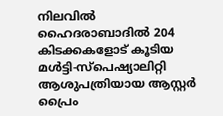നിലവിൽ ഹൈദരാബാദിൽ 204 കിടക്കകളോട് കൂടിയ മൾട്ടി-സ്പെഷ്യാലിറ്റി ആശുപത്രിയായ ആസ്റ്റർ പ്രൈം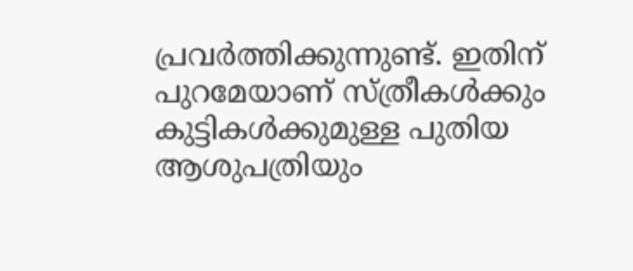പ്രവർത്തിക്കുന്നുണ്ട്. ഇതിന് പുറമേയാണ് സ്ത്രീകൾക്കും കുട്ടികൾക്കുമുള്ള പുതിയ ആശുപത്രിയും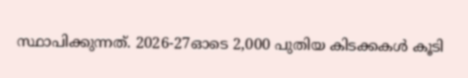സ്ഥാപിക്കുന്നത്. 2026-27ഓടെ 2,000 പുതിയ കിടക്കകൾ കൂടി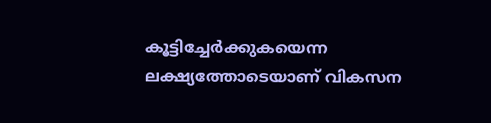കൂട്ടിച്ചേർക്കുകയെന്ന ലക്ഷ്യത്തോടെയാണ് വികസന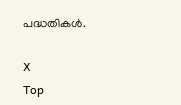പദ്ധതികൾ.

X
Top